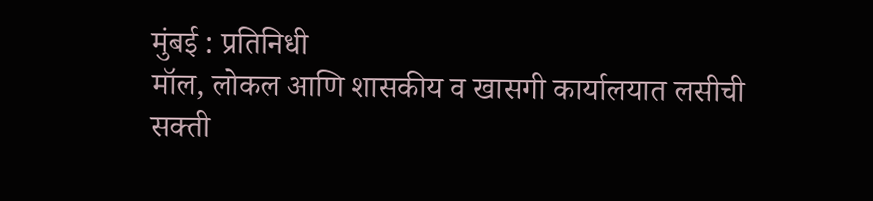मुंबई : प्रतिनिधी
मॉल, लोकल आणि शासकीय व खासगी कार्यालयात लसीची सक्ती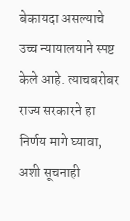बेकायदा असल्याचे उच्च न्यायालयाने स्पष्ट केले आहे. त्याचबरोबर राज्य सरकारने हा निर्णय मागे घ्यावा, अशी सूचनाही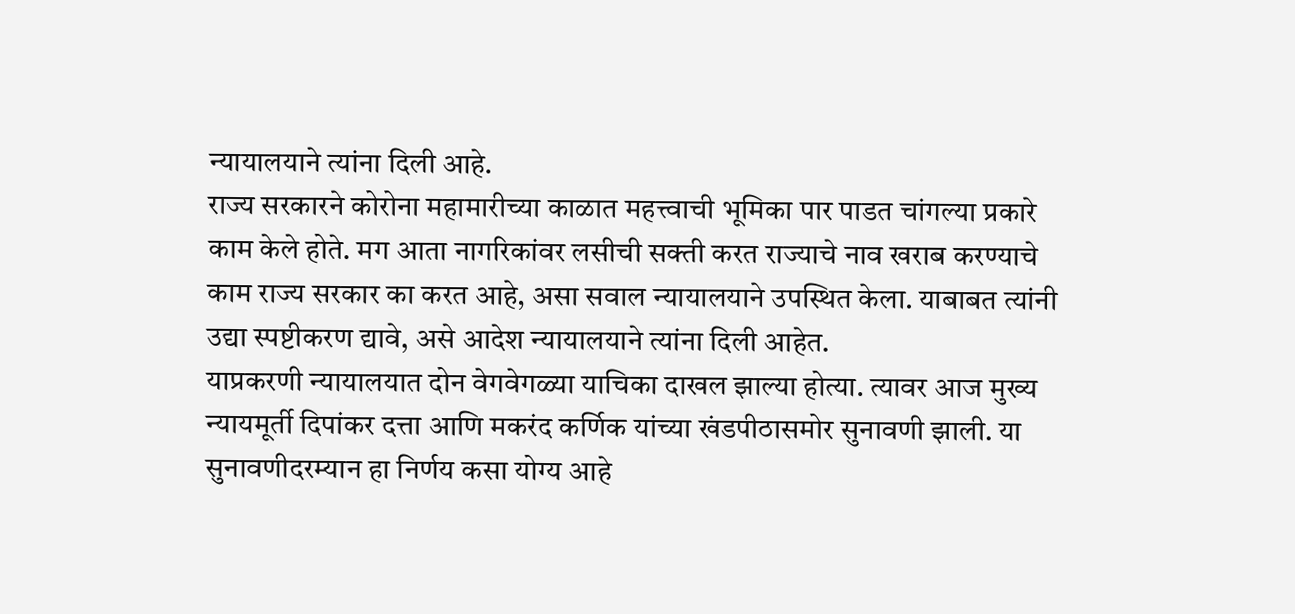न्यायालयाने त्यांना दिली आहे.
राज्य सरकारने कोरोना महामारीच्या काळात महत्त्वाची भूमिका पार पाडत चांगल्या प्रकारे काम केले होते. मग आता नागरिकांवर लसीची सक्ती करत राज्याचे नाव खराब करण्याचे काम राज्य सरकार का करत आहे, असा सवाल न्यायालयाने उपस्थित केला. याबाबत त्यांनी उद्या स्पष्टीकरण द्यावे, असे आदेश न्यायालयाने त्यांना दिली आहेत.
याप्रकरणी न्यायालयात दोन वेगवेगळ्या याचिका दाखल झाल्या होत्या. त्यावर आज मुख्य न्यायमूर्ती दिपांकर दत्ता आणि मकरंद कर्णिक यांच्या खंडपीठासमोर सुनावणी झाली. या सुनावणीदरम्यान हा निर्णय कसा योग्य आहे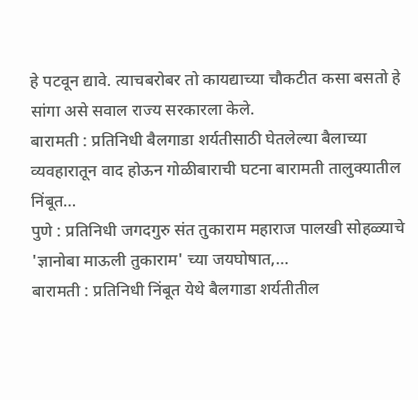हे पटवून द्यावे. त्याचबरोबर तो कायद्याच्या चौकटीत कसा बसतो हे सांगा असे सवाल राज्य सरकारला केले.
बारामती : प्रतिनिधी बैलगाडा शर्यतीसाठी घेतलेल्या बैलाच्या व्यवहारातून वाद होऊन गोळीबाराची घटना बारामती तालुक्यातील निंबूत…
पुणे : प्रतिनिधी जगदगुरु संत तुकाराम महाराज पालखी सोहळ्याचे 'ज्ञानोबा माऊली तुकाराम' च्या जयघोषात,…
बारामती : प्रतिनिधी निंबूत येथे बैलगाडा शर्यतीतील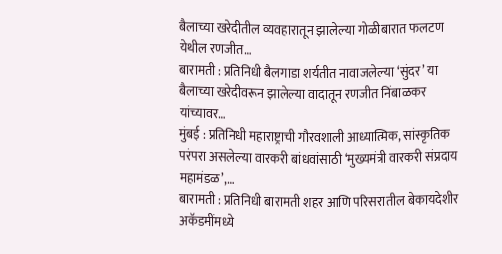बैलाच्या खरेदीतील व्यवहारातून झालेल्या गोळीबारात फलटण येथील रणजीत…
बारामती : प्रतिनिधी बैलगाडा शर्यतीत नावाजलेल्या ‘सुंदर’ या बैलाच्या खरेदीवरून झालेल्या वादातून रणजीत निंबाळकर यांच्यावर…
मुंबई : प्रतिनिधी महाराष्ट्राची गौरवशाली आध्यात्मिक, सांस्कृतिक परंपरा असलेल्या वारकरी बांधवांसाठी ‘मुख्यमंत्री वारकरी संप्रदाय महामंडळ’,…
बारामती : प्रतिनिधी बारामती शहर आणि परिसरातील बेकायदेशीर अकॅडमींमध्ये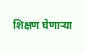शिक्षण घेणाऱ्या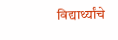विद्यार्थ्यांचे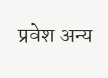प्रवेश अन्य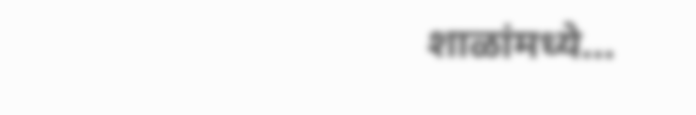शाळांमध्ये…